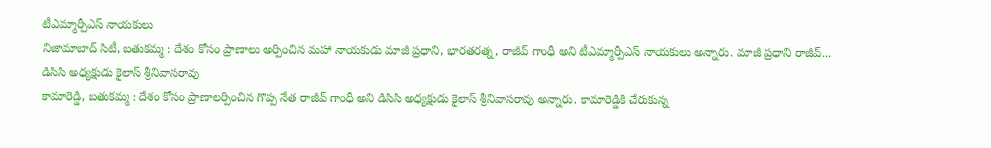టీఎమ్మార్పీఎస్ నాయకులు
నిజామాబాద్ సిటీ, బతుకమ్మ : దేశం కోసం ప్రాణాలు అర్పించిన మహా నాయకుడు మాజీ ప్రధాని, భారతరత్న, రాజీవ్ గాంధీ అని టీఎమ్మార్పీఎస్ నాయకులు అన్నారు. మాజీ ప్రధాని రాజీవ్...
డిసిసి అధ్యక్షుడు కైలాస్ శ్రీనివాసరావు
కామారెడ్డి, బతుకమ్మ : దేశం కోసం ప్రాణాలర్పించిన గొప్ప నేత రాజీవ్ గాంధీ అని డిసిసి అధ్యక్షుడు కైలాస్ శ్రీనివాసరావు అన్నారు. కామారెడ్డికి చేరుకున్న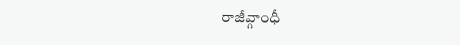రాజీవ్గాంధీ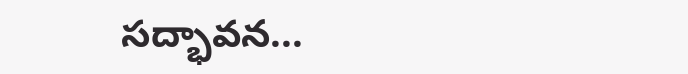సద్భావన...